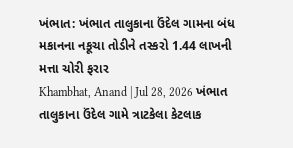ખંભાત: ખંભાત તાલુકાના ઉંદેલ ગામના બંધ મકાનના નકૂચા તોડીને તસ્કરો 1.44 લાખની મત્તા ચોરી ફરાર
Khambhat, Anand | Jul 28, 2026 ખંભાત તાલુકાના ઉંદેલ ગામે ત્રાટકેલા કેટલાક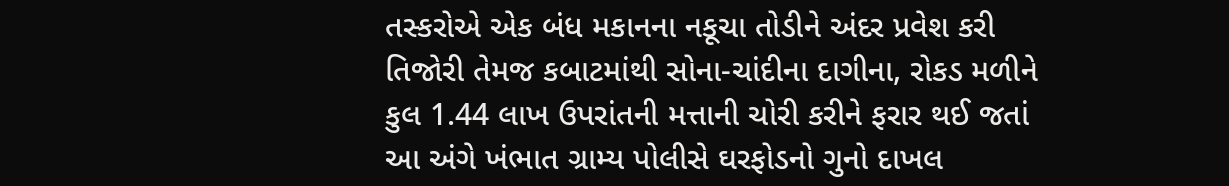તસ્કરોએ એક બંધ મકાનના નકૂચા તોડીને અંદર પ્રવેશ કરી તિજોરી તેમજ કબાટમાંથી સોના-ચાંદીના દાગીના, રોકડ મળીને કુલ 1.44 લાખ ઉપરાંતની મત્તાની ચોરી કરીને ફરાર થઈ જતાં આ અંગે ખંભાત ગ્રામ્ય પોલીસે ઘરફોડનો ગુનો દાખલ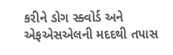કરીને ડોગ સ્ક્વોર્ડ અને એફએસએલની મદદથી તપાસ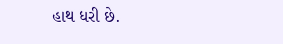હાથ ધરી છે.